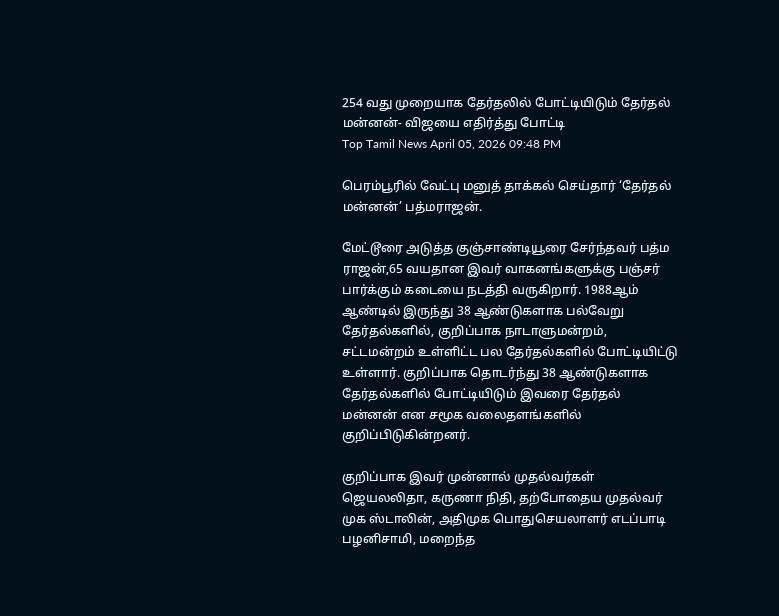254 வது முறையாக தேர்தலில் போட்டியிடும் தேர்தல் மன்னன்- விஜயை எதிர்த்து போட்டி
Top Tamil News April 05, 2026 09:48 PM

பெரம்பூரில் வேட்பு மனுத் தாக்கல் செய்தார் ‘தேர்தல் மன்னன்’ பத்மராஜன்.

மேட்டூரை அடுத்த குஞ்சாண்டியூரை சேர்ந்தவர் பத்ம ராஜன்,65 வயதான இவர் வாகனங்களுக்கு பஞ்சர் பார்க்கும் கடையை நடத்தி வருகிறார். 1988ஆம் ஆண்டில் இருந்து 38 ஆண்டுகளாக பல்வேறு தேர்தல்களில், குறிப்பாக நாடாளுமன்றம், சட்டமன்றம் உள்ளிட்ட பல தேர்தல்களில் போட்டியிட்டு உள்ளார். குறிப்பாக தொடர்ந்து 38 ஆண்டுகளாக தேர்தல்களில் போட்டியிடும் இவரை தேர்தல் மன்னன் என சமூக வலைதளங்களில் குறிப்பிடுகின்றனர்.

குறிப்பாக இவர் முன்னால் முதல்வர்கள் ஜெயலலிதா, கருணா நிதி, தற்போதைய முதல்வர் முக ஸ்டாலின், அதிமுக பொதுசெயலாளர் எடப்பாடி பழனிசாமி, மறைந்த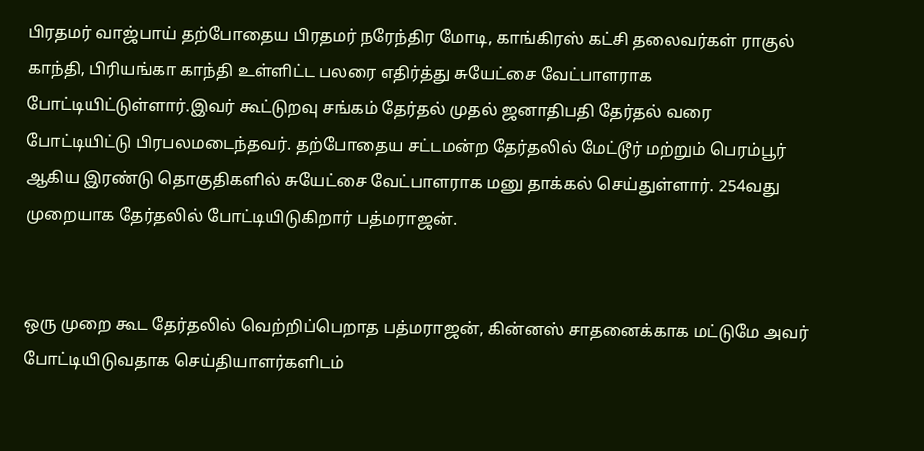பிரதமர் வாஜ்பாய் தற்போதைய பிரதமர் நரேந்திர மோடி, காங்கிரஸ் கட்சி தலைவர்கள் ராகுல் காந்தி, பிரியங்கா காந்தி உள்ளிட்ட பலரை எதிர்த்து சுயேட்சை வேட்பாளராக போட்டியிட்டுள்ளார்.இவர் கூட்டுறவு சங்கம் தேர்தல் முதல் ஜனாதிபதி தேர்தல் வரை போட்டியிட்டு பிரபலமடைந்தவர். தற்போதைய சட்டமன்ற தேர்தலில் மேட்டூர் மற்றும் பெரம்பூர் ஆகிய இரண்டு தொகுதிகளில் சுயேட்சை வேட்பாளராக மனு தாக்கல் செய்துள்ளார். 254வது முறையாக தேர்தலில் போட்டியிடுகிறார் பத்மராஜன்.


ஒரு முறை கூட தேர்தலில் வெற்றிப்பெறாத பத்மராஜன், கின்னஸ் சாதனைக்காக மட்டுமே அவர் போட்டியிடுவதாக செய்தியாளர்களிடம்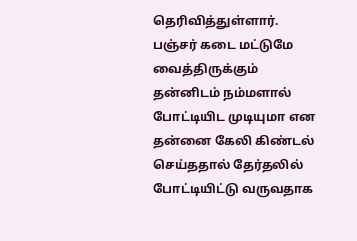தெரிவித்துள்ளார். பஞ்சர் கடை மட்டுமே வைத்திருக்கும் தன்னிடம் நம்மளால் போட்டியிட முடியுமா என தன்னை கேலி கிண்டல் செய்ததால் தேர்தலில் போட்டியிட்டு வருவதாக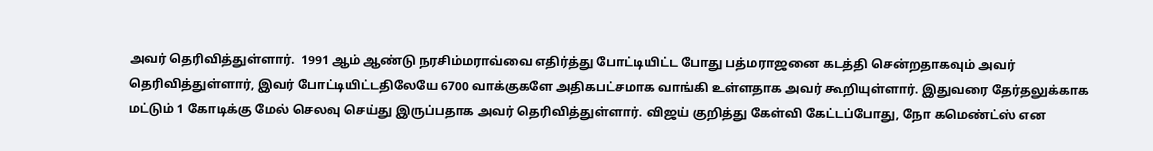அவர் தெரிவித்துள்ளார்.  1991 ஆம் ஆண்டு நரசிம்மராவ்வை எதிர்த்து போட்டியிட்ட போது பத்மராஜனை கடத்தி சென்றதாகவும் அவர் தெரிவித்துள்ளார், இவர் போட்டியிட்டதிலேயே 6700 வாக்குகளே அதிகபட்சமாக வாங்கி உள்ளதாக அவர் கூறியுள்ளார். இதுவரை தேர்தலுக்காக மட்டும் 1 கோடிக்கு மேல் செலவு செய்து இருப்பதாக அவர் தெரிவித்துள்ளார். விஜய் குறித்து கேள்வி கேட்டப்போது, நோ கமெண்ட்ஸ் என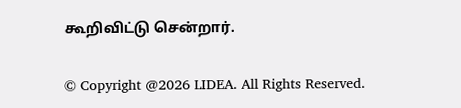கூறிவிட்டு சென்றார்.

© Copyright @2026 LIDEA. All Rights Reserved.